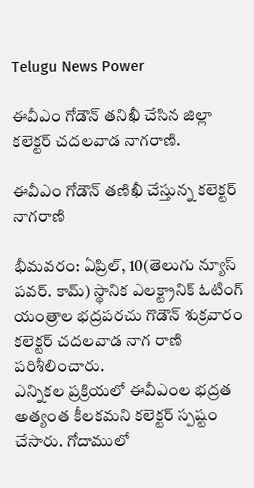Telugu News Power

ఈవీఎం గోడౌన్‌ తనిఖీ చేసిన జిల్లా కలెక్టర్ చదలవాడ నాగరాణి.

ఈవీఎం గోడౌన్ తణిఖీ చేస్తున్న కలెక్టర్ నాగరాణి

భీమవరం: ఏప్రిల్, 10(తెలుగు న్యూస్ పవర్. కామ్) స్థానిక ఎలక్ట్రానిక్ ఓటింగ్ యంత్రాల భద్రపరచు గొడౌన్ శుక్రవారం కలెక్టర్ చదలవాడ నాగ రాణి పరిశీలించారు.
ఎన్నికల ప్రక్రియలో ఈవీఎంల భద్రత అత్యంత కీలకమని కలెక్టర్ స్పష్టం చేసారు. గోదాములో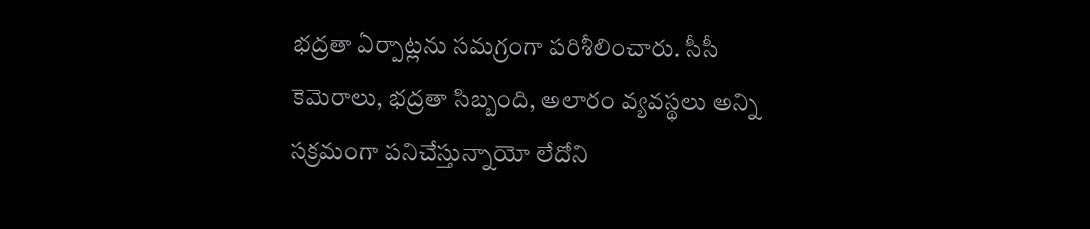భద్రతా ఏర్పాట్లను సమగ్రంగా పరిశీలించారు. సీసీ కెమెరాలు, భద్రతా సిబ్బంది, అలారం వ్యవస్థలు అన్ని సక్రమంగా పనిచేస్తున్నాయో లేదోని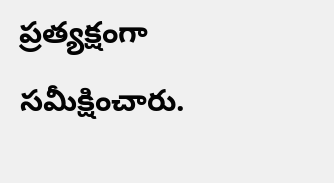ప్రత్యక్షంగా సమీక్షించారు.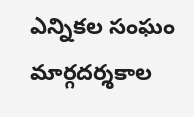ఎన్నికల సంఘం మార్గదర్శకాల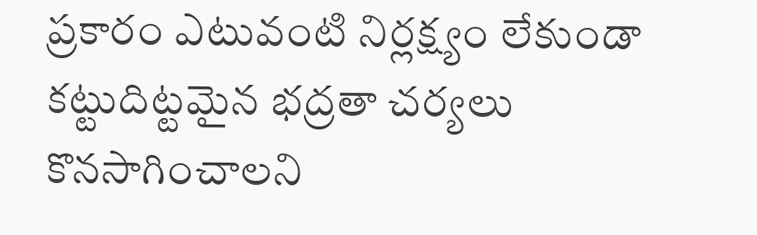ప్రకారం ఎటువంటి నిర్లక్ష్యం లేకుండా కట్టుదిట్టమైన భద్రతా చర్యలు కొనసాగించాలని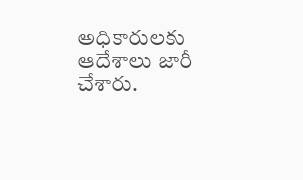అధికారులకు ఆదేశాలు జారీ చేశారు.